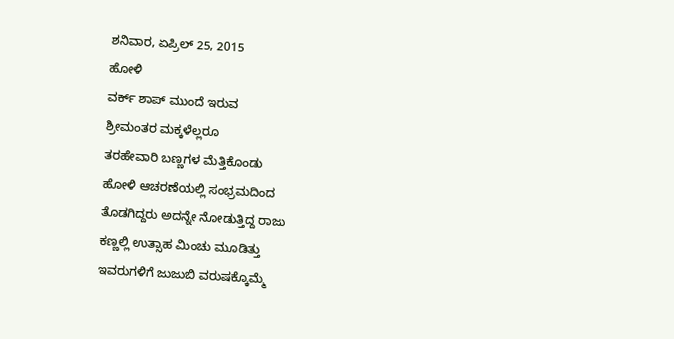ಶನಿವಾರ, ಏಪ್ರಿಲ್ 25, 2015
ಹೋಳಿ
ವರ್ಕ್ ಶಾಪ್ ಮುಂದೆ ಇರುವ
ಶ್ರೀಮಂತರ ಮಕ್ಕಳೆಲ್ಲರೂ
ತರಹೇವಾರಿ ಬಣ್ಣಗಳ ಮೆತ್ತಿಕೊಂಡು
ಹೋಳಿ ಆಚರಣೆಯಲ್ಲಿ ಸಂಭ್ರಮದಿಂದ
ತೊಡಗಿದ್ದರು ಅದನ್ನೇ ನೋಡುತ್ತಿದ್ದ ರಾಜು
ಕಣ್ಣಲ್ಲಿ ಉತ್ಸಾಹ ಮಿಂಚು ಮೂಡಿತ್ತು
ಇವರುಗಳಿಗೆ ಜುಜುಬಿ ವರುಷಕ್ಕೊಮ್ಮೆ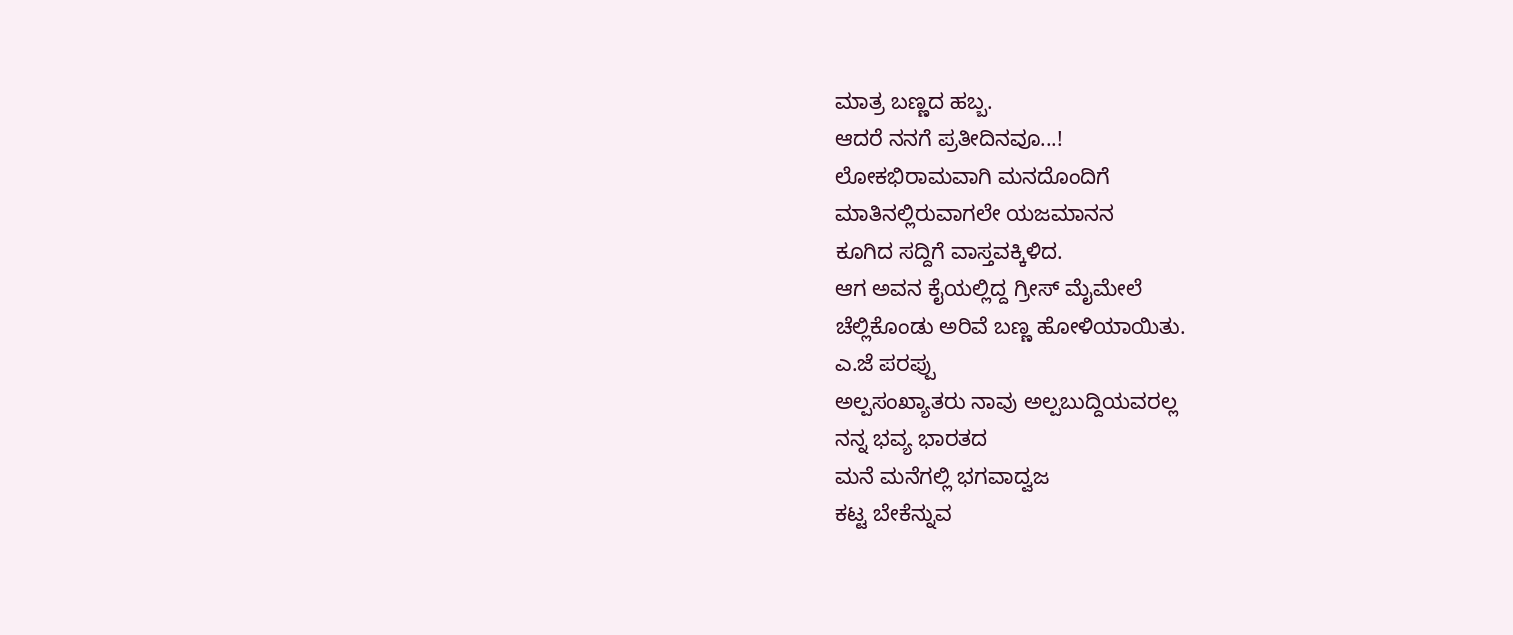ಮಾತ್ರ ಬಣ್ಣದ ಹಬ್ಬ.
ಆದರೆ ನನಗೆ ಪ್ರತೀದಿನವೂ...!
ಲೋಕಭಿರಾಮವಾಗಿ ಮನದೊಂದಿಗೆ
ಮಾತಿನಲ್ಲಿರುವಾಗಲೇ ಯಜಮಾನನ
ಕೂಗಿದ ಸದ್ದಿಗೆ ವಾಸ್ತವಕ್ಕಿಳಿದ.
ಆಗ ಅವನ ಕೈಯಲ್ಲಿದ್ದ ಗ್ರೀಸ್ ಮೈಮೇಲೆ
ಚೆಲ್ಲಿಕೊಂಡು ಅರಿವೆ ಬಣ್ಣ ಹೋಳಿಯಾಯಿತು.
ಎ.ಜೆ ಪರಪ್ಪು
ಅಲ್ಪಸಂಖ್ಯಾತರು ನಾವು ಅಲ್ಪಬುದ್ದಿಯವರಲ್ಲ
ನನ್ನ ಭವ್ಯ ಭಾರತದ
ಮನೆ ಮನೆಗಲ್ಲಿ ಭಗವಾದ್ವಜ
ಕಟ್ಟ ಬೇಕೆನ್ನುವ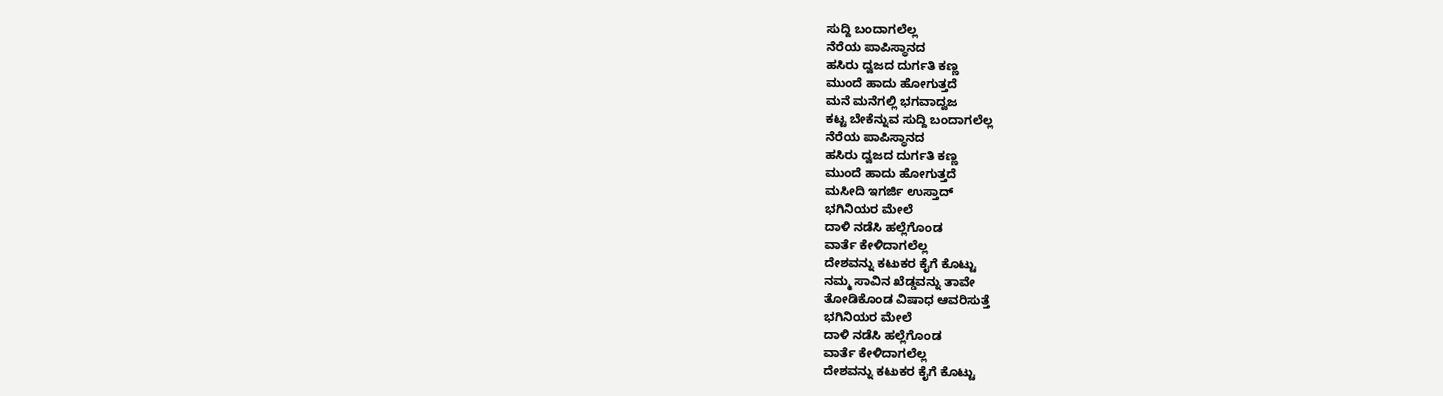ಸುದ್ದಿ ಬಂದಾಗಲೆಲ್ಲ
ನೆರೆಯ ಪಾಪಿಸ್ಥಾನದ
ಹಸಿರು ದ್ವಜದ ದುರ್ಗತಿ ಕಣ್ಣ
ಮುಂದೆ ಹಾದು ಹೋಗುತ್ತದೆ
ಮನೆ ಮನೆಗಲ್ಲಿ ಭಗವಾದ್ವಜ
ಕಟ್ಟ ಬೇಕೆನ್ನುವ ಸುದ್ದಿ ಬಂದಾಗಲೆಲ್ಲ
ನೆರೆಯ ಪಾಪಿಸ್ಥಾನದ
ಹಸಿರು ದ್ವಜದ ದುರ್ಗತಿ ಕಣ್ಣ
ಮುಂದೆ ಹಾದು ಹೋಗುತ್ತದೆ
ಮಸೀದಿ ಇಗರ್ಜಿ ಉಸ್ತಾದ್
ಭಗಿನಿಯರ ಮೇಲೆ
ದಾಳಿ ನಡೆಸಿ ಹಲ್ಲೆಗೊಂಡ
ವಾರ್ತೆ ಕೇಳಿದಾಗಲೆಲ್ಲ
ದೇಶವನ್ನು ಕಟುಕರ ಕೈಗೆ ಕೊಟ್ಟು
ನಮ್ಮ ಸಾವಿನ ಖೆಡ್ಡವನ್ನು ತಾವೇ
ತೋಡಿಕೊಂಡ ವಿಷಾಧ ಆವರಿಸುತ್ತೆ
ಭಗಿನಿಯರ ಮೇಲೆ
ದಾಳಿ ನಡೆಸಿ ಹಲ್ಲೆಗೊಂಡ
ವಾರ್ತೆ ಕೇಳಿದಾಗಲೆಲ್ಲ
ದೇಶವನ್ನು ಕಟುಕರ ಕೈಗೆ ಕೊಟ್ಟು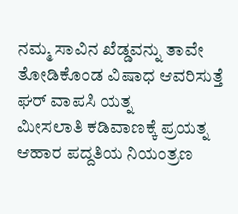ನಮ್ಮ ಸಾವಿನ ಖೆಡ್ಡವನ್ನು ತಾವೇ
ತೋಡಿಕೊಂಡ ವಿಷಾಧ ಆವರಿಸುತ್ತೆ
ಘರ್ ವಾಪಸಿ ಯತ್ನ
ಮೀಸಲಾತಿ ಕಡಿವಾಣಕ್ಕೆ ಪ್ರಯತ್ನ
ಆಹಾರ ಪದ್ದತಿಯ ನಿಯಂತ್ರಣ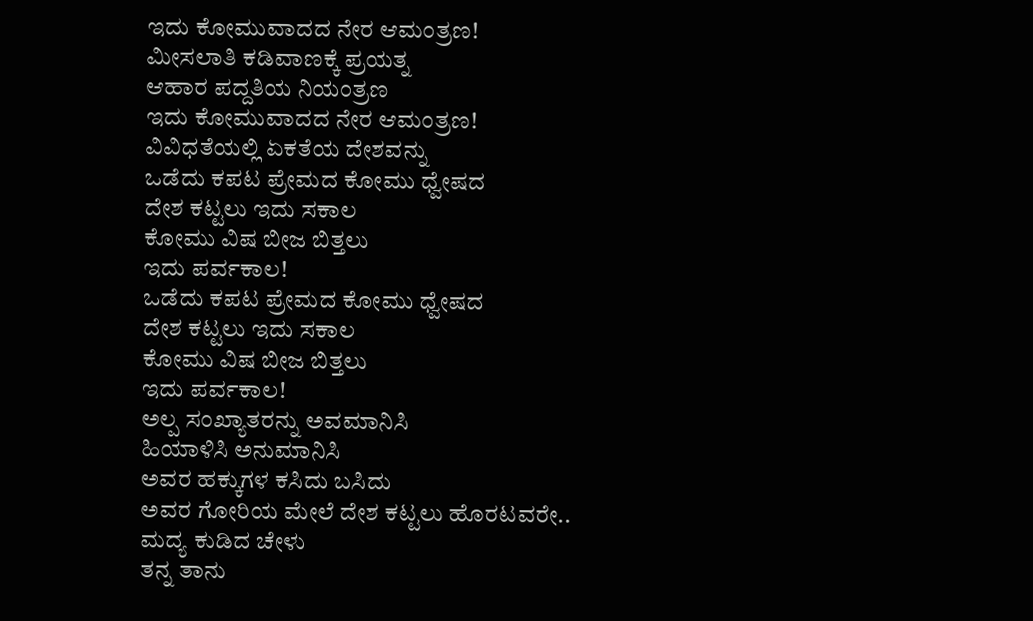ಇದು ಕೋಮುವಾದದ ನೇರ ಆಮಂತ್ರಣ!
ಮೀಸಲಾತಿ ಕಡಿವಾಣಕ್ಕೆ ಪ್ರಯತ್ನ
ಆಹಾರ ಪದ್ದತಿಯ ನಿಯಂತ್ರಣ
ಇದು ಕೋಮುವಾದದ ನೇರ ಆಮಂತ್ರಣ!
ವಿವಿಧತೆಯಲ್ಲಿ ಏಕತೆಯ ದೇಶವನ್ನು
ಒಡೆದು ಕಪಟ ಪ್ರೇಮದ ಕೋಮು ಧ್ವೇಷದ
ದೇಶ ಕಟ್ಟಲು ಇದು ಸಕಾಲ
ಕೋಮು ವಿಷ ಬೀಜ ಬಿತ್ತಲು
ಇದು ಪರ್ವಕಾಲ!
ಒಡೆದು ಕಪಟ ಪ್ರೇಮದ ಕೋಮು ಧ್ವೇಷದ
ದೇಶ ಕಟ್ಟಲು ಇದು ಸಕಾಲ
ಕೋಮು ವಿಷ ಬೀಜ ಬಿತ್ತಲು
ಇದು ಪರ್ವಕಾಲ!
ಅಲ್ಪ ಸಂಖ್ಯಾತರನ್ನು ಅವಮಾನಿಸಿ
ಹಿಯಾಳಿಸಿ ಅನುಮಾನಿಸಿ
ಅವರ ಹಕ್ಕುಗಳ ಕಸಿದು ಬಸಿದು
ಅವರ ಗೋರಿಯ ಮೇಲೆ ದೇಶ ಕಟ್ಟಲು ಹೊರಟವರೇ..
ಮದ್ಯ ಕುಡಿದ ಚೇಳು
ತನ್ನ ತಾನು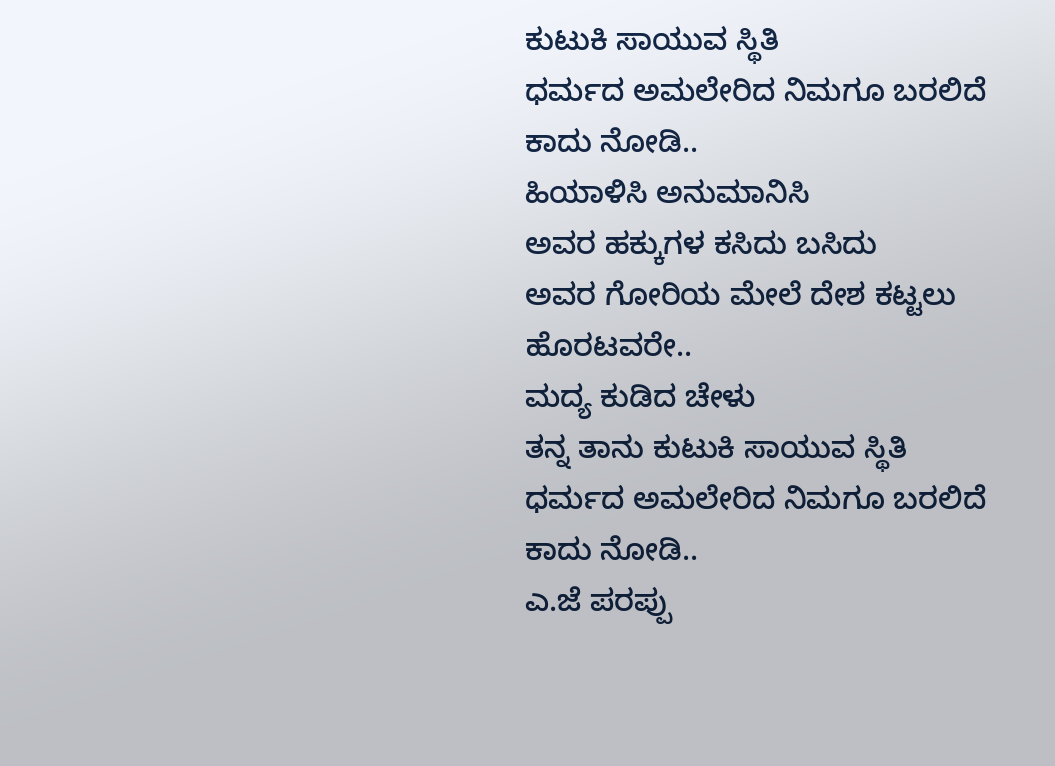ಕುಟುಕಿ ಸಾಯುವ ಸ್ಥಿತಿ
ಧರ್ಮದ ಅಮಲೇರಿದ ನಿಮಗೂ ಬರಲಿದೆ ಕಾದು ನೋಡಿ..
ಹಿಯಾಳಿಸಿ ಅನುಮಾನಿಸಿ
ಅವರ ಹಕ್ಕುಗಳ ಕಸಿದು ಬಸಿದು
ಅವರ ಗೋರಿಯ ಮೇಲೆ ದೇಶ ಕಟ್ಟಲು ಹೊರಟವರೇ..
ಮದ್ಯ ಕುಡಿದ ಚೇಳು
ತನ್ನ ತಾನು ಕುಟುಕಿ ಸಾಯುವ ಸ್ಥಿತಿ
ಧರ್ಮದ ಅಮಲೇರಿದ ನಿಮಗೂ ಬರಲಿದೆ ಕಾದು ನೋಡಿ..
ಎ.ಜೆ ಪರಪ್ಪು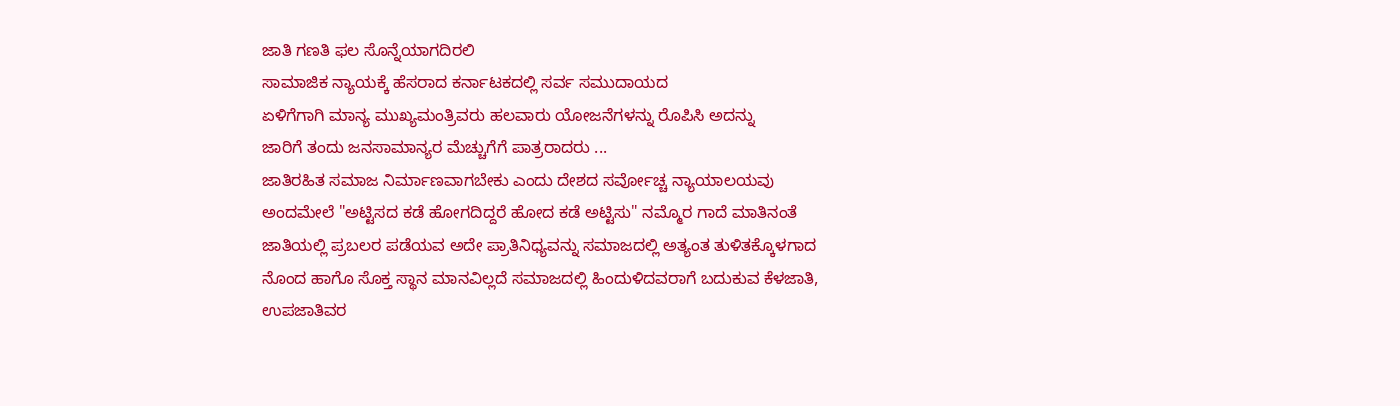ಜಾತಿ ಗಣತಿ ಫಲ ಸೊನ್ನೆಯಾಗದಿರಲಿ
ಸಾಮಾಜಿಕ ನ್ಯಾಯಕ್ಕೆ ಹೆಸರಾದ ಕರ್ನಾಟಕದಲ್ಲಿ ಸರ್ವ ಸಮುದಾಯದ
ಏಳಿಗೆಗಾಗಿ ಮಾನ್ಯ ಮುಖ್ಯಮಂತ್ರಿವರು ಹಲವಾರು ಯೋಜನೆಗಳನ್ನು ರೊಪಿಸಿ ಅದನ್ನು
ಜಾರಿಗೆ ತಂದು ಜನಸಾಮಾನ್ಯರ ಮೆಚ್ಚುಗೆಗೆ ಪಾತ್ರರಾದರು ...
ಜಾತಿರಹಿತ ಸಮಾಜ ನಿರ್ಮಾಣವಾಗಬೇಕು ಎಂದು ದೇಶದ ಸರ್ವೋಚ್ಚ ನ್ಯಾಯಾಲಯವು
ಅಂದಮೇಲೆ "ಅಟ್ಟಿಸದ ಕಡೆ ಹೋಗದಿದ್ದರೆ ಹೋದ ಕಡೆ ಅಟ್ಟಿಸು" ನಮ್ಮೊರ ಗಾದೆ ಮಾತಿನಂತೆ
ಜಾತಿಯಲ್ಲಿ ಪ್ರಬಲರ ಪಡೆಯವ ಅದೇ ಪ್ರಾತಿನಿಧ್ಯವನ್ನು ಸಮಾಜದಲ್ಲಿ ಅತ್ಯಂತ ತುಳಿತಕ್ಕೊಳಗಾದ
ನೊಂದ ಹಾಗೊ ಸೊಕ್ತ ಸ್ಥಾನ ಮಾನವಿಲ್ಲದೆ ಸಮಾಜದಲ್ಲಿ ಹಿಂದುಳಿದವರಾಗೆ ಬದುಕುವ ಕೆಳಜಾತಿ,
ಉಪಜಾತಿವರ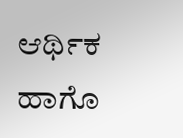ಆರ್ಥಿಕ ಹಾಗೊ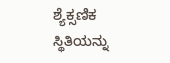ಶ್ಯೆಕ್ಸಣಿಕ ಸ್ಥಿತಿಯನ್ನು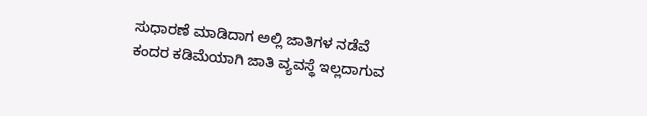ಸುಧಾರಣೆ ಮಾಡಿದಾಗ ಅಲ್ಲಿ ಜಾತಿಗಳ ನಡೆವೆ
ಕಂದರ ಕಡಿಮೆಯಾಗಿ ಜಾತಿ ವ್ಯವಸ್ಥೆ ಇಲ್ಲದಾಗುವ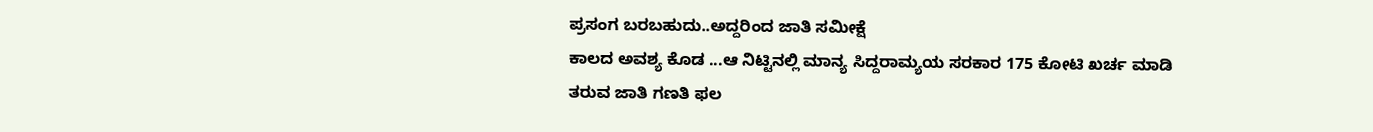ಪ್ರಸಂಗ ಬರಬಹುದು..ಅದ್ದರಿಂದ ಜಾತಿ ಸಮೀಕ್ಷೆ
ಕಾಲದ ಅವಶ್ಯ ಕೊಡ ...ಆ ನಿಟ್ಟಿನಲ್ಲಿ ಮಾನ್ಯ ಸಿದ್ದರಾಮ್ಯಯ ಸರಕಾರ 175 ಕೋಟಿ ಖರ್ಚ ಮಾಡಿ
ತರುವ ಜಾತಿ ಗಣತಿ ಫಲ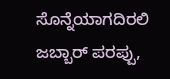ಸೊನ್ನೆಯಾಗದಿರಲಿ
ಜಬ್ಬಾರ್ ಪರಪ್ಪು,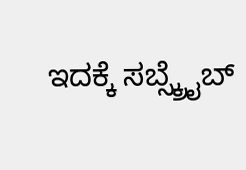ಇದಕ್ಕೆ ಸಬ್ಸ್ಕ್ರೈಬ್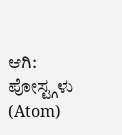ಆಗಿ:
ಪೋಸ್ಟ್ಗಳು (Atom)